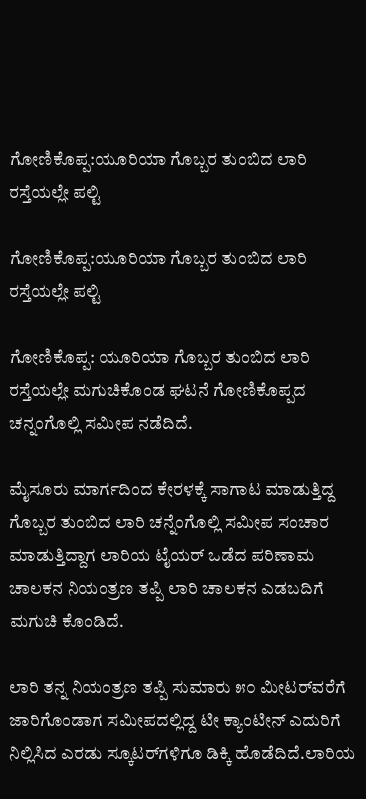ಗೋಣಿಕೊಪ್ಪ:ಯೂರಿಯಾ ಗೊಬ್ಬರ ತುಂಬಿದ ಲಾರಿ ರಸ್ತೆಯಲ್ಲೇ ಪಲ್ಟಿ

ಗೋಣಿಕೊಪ್ಪ:ಯೂರಿಯಾ ಗೊಬ್ಬರ ತುಂಬಿದ ಲಾರಿ ರಸ್ತೆಯಲ್ಲೇ ಪಲ್ಟಿ

ಗೋಣಿಕೊಪ್ಪ: ಯೂರಿಯಾ ಗೊಬ್ಬರ ತುಂಬಿದ ಲಾರಿ ರಸ್ತೆಯಲ್ಲೇ ಮಗುಚಿಕೊಂಡ ಘಟನೆ ಗೋಣಿಕೊಪ್ಪದ ಚನ್ನಂಗೊಲ್ಲಿ ಸಮೀಪ ನಡೆದಿದೆ.

ಮೈಸೂರು ಮಾರ್ಗದಿಂದ ಕೇರಳಕ್ಕೆ ಸಾಗಾಟ ಮಾಡುತ್ತಿದ್ದ ಗೊಬ್ಬರ ತುಂಬಿದ ಲಾರಿ ಚನ್ನೆಂಗೊಲ್ಲಿ ಸಮೀಪ ಸಂಚಾರ ಮಾಡುತ್ತಿದ್ದಾಗ ಲಾರಿಯ ಟೈಯರ್ ಒಡೆದ ಪರಿಣಾಮ ಚಾಲಕನ ನಿಯಂತ್ರಣ ತಪ್ಪಿ ಲಾರಿ ಚಾಲಕನ ಎಡಬದಿಗೆ ಮಗುಚಿ ಕೊಂಡಿದೆ.

ಲಾರಿ ತನ್ನ ನಿಯಂತ್ರಣ ತಪ್ಪಿ ಸುಮಾರು ೫೦ ಮೀಟರ್‌ವರೆಗೆ ಜಾರಿಗೊಂಡಾಗ ಸಮೀಪದಲ್ಲಿದ್ದ ಟೀ ಕ್ಯಾಂಟೀನ್ ಎದುರಿಗೆ ನಿಲ್ಲಿಸಿದ ಎರಡು ಸ್ಕೂಟರ್‌ಗಳಿಗೂ ಡಿಕ್ಕಿ ಹೊಡೆದಿದೆ.ಲಾರಿಯ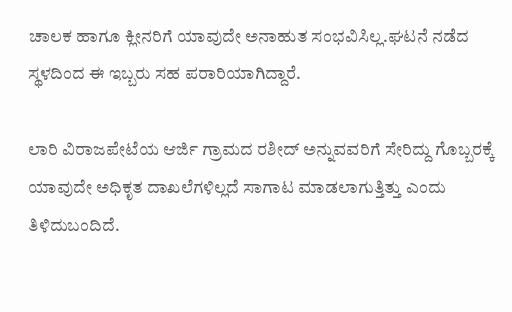ಚಾಲಕ ಹಾಗೂ ಕ್ಲೀನರಿಗೆ ಯಾವುದೇ ಅನಾಹುತ ಸಂಭವಿಸಿಲ್ಲ.ಘಟನೆ ನಡೆದ ಸ್ಥಳದಿಂದ ಈ ಇಬ್ಬರು ಸಹ ಪರಾರಿಯಾಗಿದ್ದಾರೆ.

ಲಾರಿ ವಿರಾಜಪೇಟೆಯ ಆರ್ಜಿ ಗ್ರಾಮದ ರಶೀದ್ ಅನ್ನುವವರಿಗೆ ಸೇರಿದ್ದು ಗೊಬ್ಬರಕ್ಕೆ ಯಾವುದೇ ಅಧಿಕೃತ ದಾಖಲೆಗಳಿಲ್ಲದೆ ಸಾಗಾಟ ಮಾಡಲಾಗುತ್ತಿತ್ತು ಎಂದು ತಿಳಿದುಬಂದಿದೆ.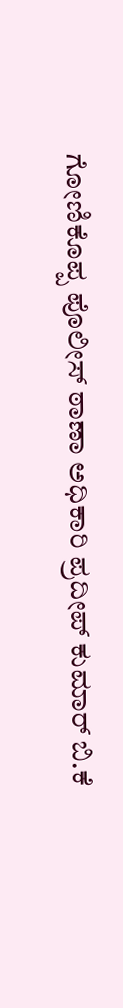ಗೋಣಿಕೊಪ್ಪ ಪೊಲೀಸ್ ಠಾಣಾ ಅಧಿಕಾರಿ ಪ್ರದೀಪ್ ಕುಮಾರ್ ಬಿ.ಕೆ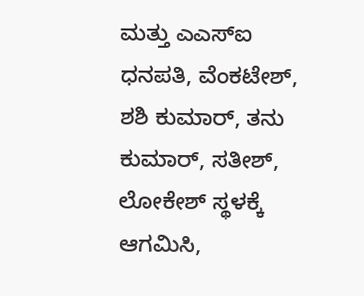ಮತ್ತು ಎಎಸ್‌ಐ ಧನಪತಿ, ವೆಂಕಟೇಶ್, ಶಶಿ ಕುಮಾರ್, ತನು ಕುಮಾರ್, ಸತೀಶ್, ಲೋಕೇಶ್ ಸ್ಥಳಕ್ಕೆ ಆಗಮಿಸಿ,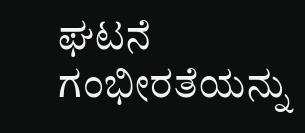ಘಟನೆ ಗಂಭೀರತೆಯನ್ನು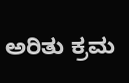ಅರಿತು ಕ್ರಮ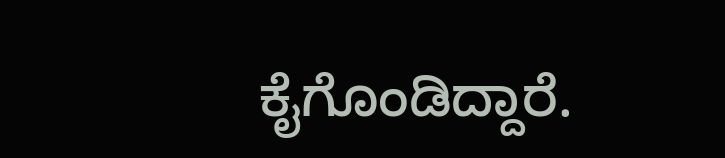ಕೈಗೊಂಡಿದ್ದಾರೆ.